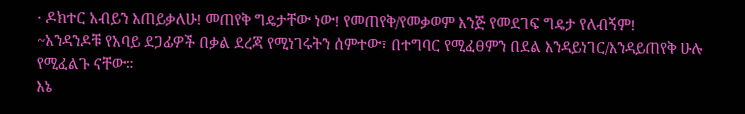· ዶክተር አብይን እጠይቃለሁ! መጠየቅ ግዴታቸው ነው! የመጠየቅ/የመቃወም እንጅ የመደገፍ ግዴታ የለብኝም!
~አንዳንዶቹ የአባይ ደጋፊዎች በቃል ደረጃ የሚነገሩትን ሰምተው፣ በተግባር የሚፈፀምን በደል እንዳይነገር/እንዳይጠየቅ ሁሉ የሚፈልጉ ናቸው።
እኔ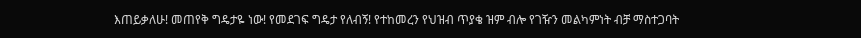እጠይቃለሁ! መጠየቅ ግዴታዬ ነው! የመደገፍ ግዴታ የለብኝ! የተከመረን የህዝብ ጥያቄ ዝም ብሎ የገዥን መልካምነት ብቻ ማስተጋባት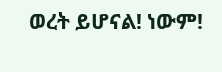ወረት ይሆናል! ነውም!